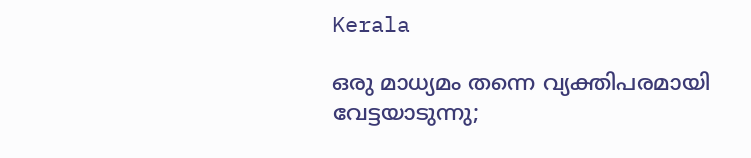Kerala

ഒരു മാധ്യമം തന്നെ വ്യക്തിപരമായി വേട്ടയാടുന്നു;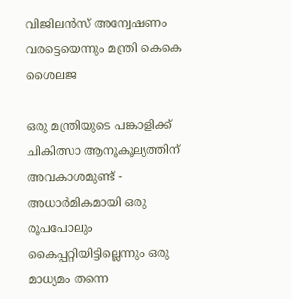വിജിലന്‍സ് അന്വേഷണം വരട്ടെയെന്നും മന്ത്രി കെകെ ശൈലജ

ഒരു മന്ത്രിയുടെ പങ്കാളിക്ക് ചികിത്സാ ആനൂകൂല്യത്തിന് അവകാശമുണ്ട് - അധാര്‍മികമായി ഒരു രൂപപോലും  കൈപ്പറ്റിയിട്ടില്ലെന്നും ഒരു മാധ്യമം തന്നെ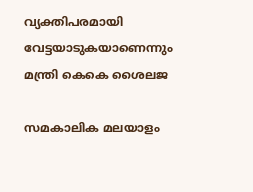വ്യക്തിപരമായി വേട്ടയാടുകയാണെന്നും  മന്ത്രി കെകെ ശൈലജ

സമകാലിക മലയാളം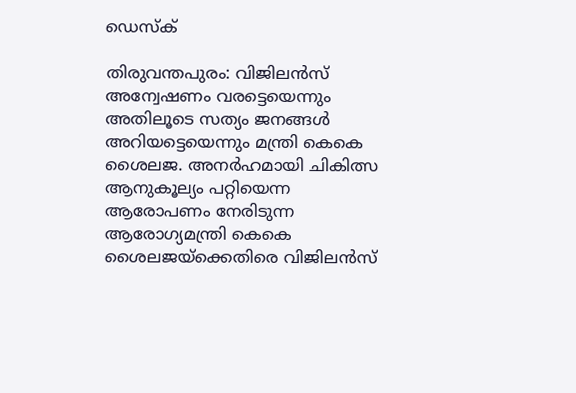ഡെസ്ക്

തിരുവന്തപുരം: വിജിലന്‍സ് അന്വേഷണം വരട്ടെയെന്നും അതിലൂടെ സത്യം ജനങ്ങള്‍ അറിയട്ടെയെന്നും മന്ത്രി കെകെ ശൈലജ. അനര്‍ഹമായി ചികിത്സ ആനുകൂല്യം പറ്റിയെന്ന ആരോപണം നേരിടുന്ന ആരോഗ്യമന്ത്രി കെകെ ശൈലജയ്‌ക്കെതിരെ വിജിലന്‍സ്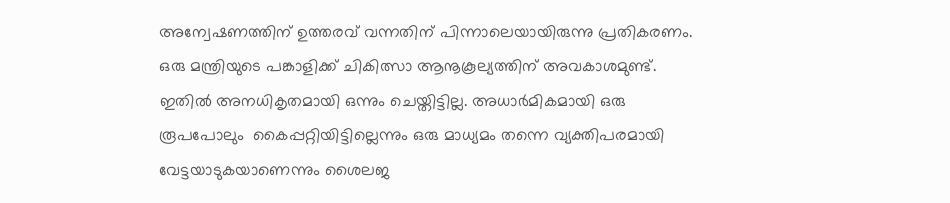അന്വേഷണത്തിന് ഉത്തരവ് വന്നതിന് പിന്നാലെയായിരുന്നു പ്രതികരണം.  ഒരു മന്ത്രിയുടെ പങ്കാളിക്ക് ചികിത്സാ ആനൂകൂല്യത്തിന് അവകാശമുണ്ട്. ഇതില്‍ അനധികൃതമായി ഒന്നും ചെയ്തിട്ടില്ല. അധാര്‍മികമായി ഒരു രൂപപോലും  കൈപ്പറ്റിയിട്ടില്ലെന്നും ഒരു മാധ്യമം തന്നെ വ്യക്തിപരമായി വേട്ടയാടുകയാണെന്നും ശൈലജ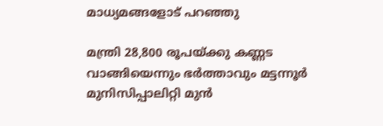മാധ്യമങ്ങളോട് പറഞ്ഞു

മന്ത്രി 28,800 രൂപയ്ക്കു കണ്ണട വാങ്ങിയെന്നും ഭര്‍ത്താവും മട്ടന്നൂര്‍ മുനിസിപ്പാലിറ്റി മുന്‍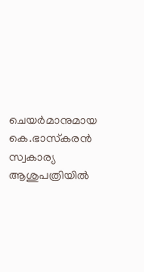ചെയര്‍മാനുമായ കെ.ഭാസ്‌കരന്‍ സ്വകാര്യ ആശുപത്രിയില്‍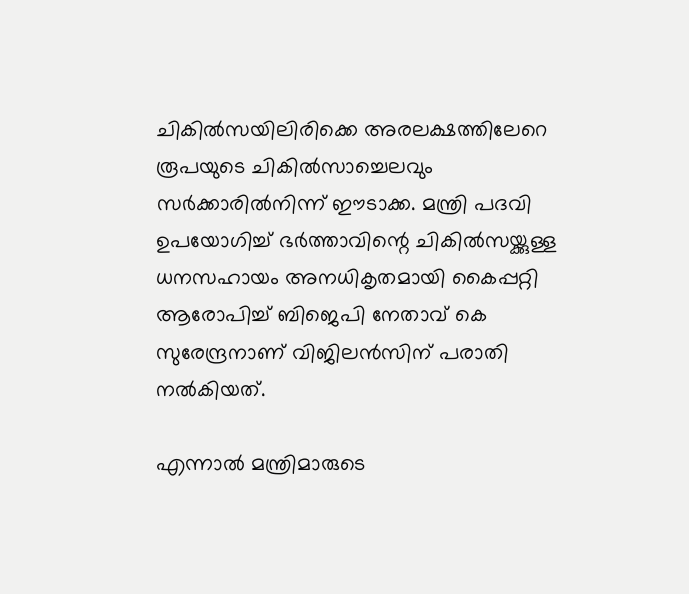ചികില്‍സയിലിരിക്കെ അരലക്ഷത്തിലേറെ രൂപയുടെ ചികില്‍സാച്ചെലവും സര്‍ക്കാരില്‍നിന്ന് ഈടാക്ക. മന്ത്രി പദവി ഉപയോഗിച്ച് ഭര്‍ത്താവിന്റെ ചികില്‍സയ്ക്കുള്ള ധനസഹായം അനധികൃതമായി കൈപ്പറ്റി ആരോപിച്ച് ബിജെപി നേതാവ് കെ സുരേന്ദ്രനാണ് വിജിലന്‍സിന് പരാതി നല്‍കിയത്.

എന്നാല്‍ മന്ത്രിമാരുടെ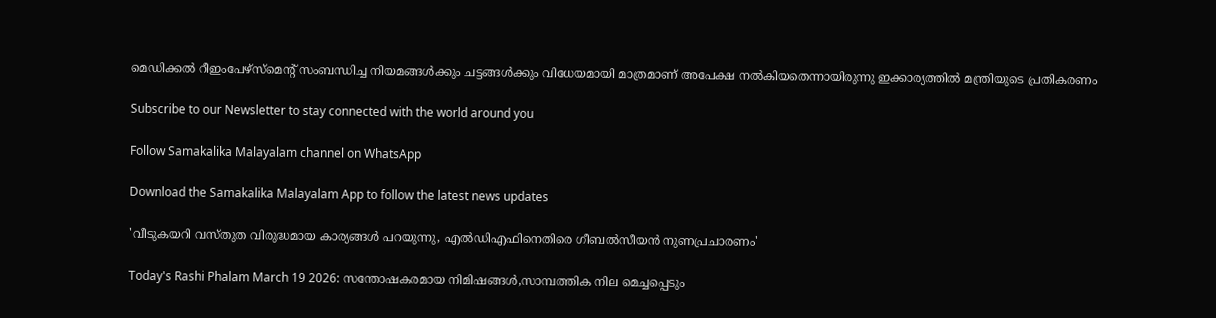മെഡിക്കല്‍ റീഇംപേഴ്‌സ്‌മെന്റ് സംബന്ധിച്ച നിയമങ്ങള്‍ക്കും ചട്ടങ്ങള്‍ക്കും വിധേയമായി മാത്രമാണ് അപേക്ഷ നല്‍കിയതെന്നായിരുന്നു ഇക്കാര്യത്തില്‍ മന്ത്രിയുടെ പ്രതികരണം

Subscribe to our Newsletter to stay connected with the world around you

Follow Samakalika Malayalam channel on WhatsApp

Download the Samakalika Malayalam App to follow the latest news updates

'വീടുകയറി വസ്തുത വിരുദ്ധമായ കാര്യങ്ങള്‍ പറയുന്നു, എല്‍ഡിഎഫിനെതിരെ ഗീബല്‍സീയന്‍ നുണപ്രചാരണം'

Today's Rashi Phalam March 19 2026: സന്തോഷകരമായ നിമിഷങ്ങൾ,സാമ്പത്തിക നില മെച്ചപ്പെടും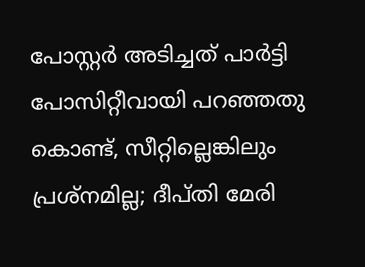പോസ്റ്റര്‍ അടിച്ചത് പാര്‍ട്ടി പോസിറ്റീവായി പറഞ്ഞതു കൊണ്ട്, സീറ്റില്ലെങ്കിലും പ്രശ്‌നമില്ല; ദീപ്തി മേരി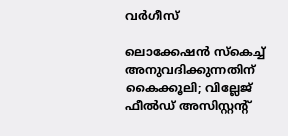വര്‍ഗീസ്

ലൊക്കേഷന്‍ സ്‌കെച്ച് അനുവദിക്കുന്നതിന് കൈക്കൂലി; വില്ലേജ് ഫീല്‍ഡ് അസിസ്റ്റന്റ്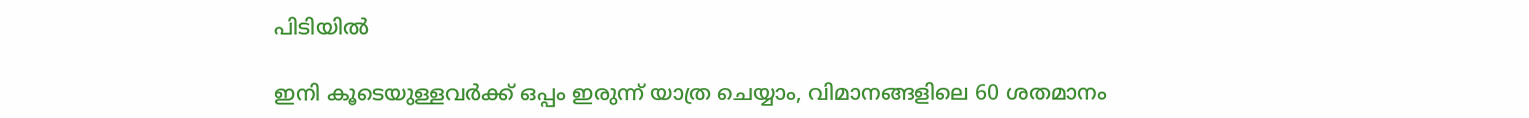പിടിയില്‍

ഇനി കൂടെയുള്ളവര്‍ക്ക് ഒപ്പം ഇരുന്ന് യാത്ര ചെയ്യാം, വിമാനങ്ങളിലെ 60 ശതമാനം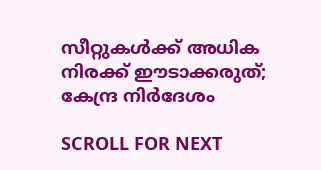സീറ്റുകള്‍ക്ക് അധിക നിരക്ക് ഈടാക്കരുത്; കേന്ദ്ര നിര്‍ദേശം

SCROLL FOR NEXT